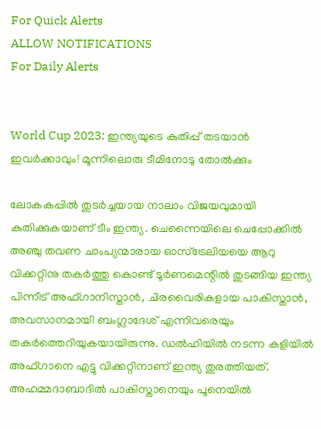For Quick Alerts
ALLOW NOTIFICATIONS
For Daily Alerts


World Cup 2023: ഇന്ത്യയുടെ കുതിപ്പ് തടയാന്‍ ഇവര്‍ക്കാവും! മൂന്നിലൊരു ടീമിനോടു തോല്‍ക്കും

ലോകകപ്പില്‍ തുടര്‍ച്ചയായ നാലാം വിജയവുമായി കുതിക്കുകയാണ് ടീം ഇന്ത്യ. ചെന്നൈയിലെ ചെപ്പോക്കില്‍ അഞ്ചു തവണ ചാംപ്യന്മാരായ ഓസ്‌ട്രേലിയയെ ആറു വിക്കറ്റിനു തകര്‍ത്തു കൊണ്ട് ടൂര്‍ണമെന്റില്‍ തുടങ്ങിയ ഇന്ത്യ പിന്നീട് അഫ്ഗാനിസ്താന്‍, ചിരവൈരികളായ പാകിസ്താന്‍, അവസാനമായി ബംഗ്ലാദേശ് എന്നിവരെയും തകര്‍ത്തെറിയുകയായിരുന്നു. ഡല്‍ഹിയില്‍ നടന്ന കളിയില്‍ അഫ്ഗാനെ എട്ടു വിക്കറ്റിനാണ് ഇന്ത്യ തുരത്തിയത്. അഹമ്മദാബാദില്‍ പാകിസ്താനെയും പൂനെയില്‍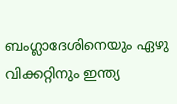ബംഗ്ലാദേശിനെയും ഏഴു വിക്കറ്റിനും ഇന്ത്യ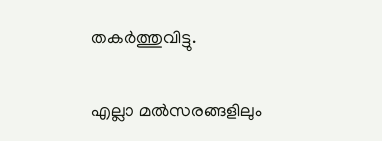തകര്‍ത്തുവിട്ടു.

എല്ലാ മല്‍സരങ്ങളിലും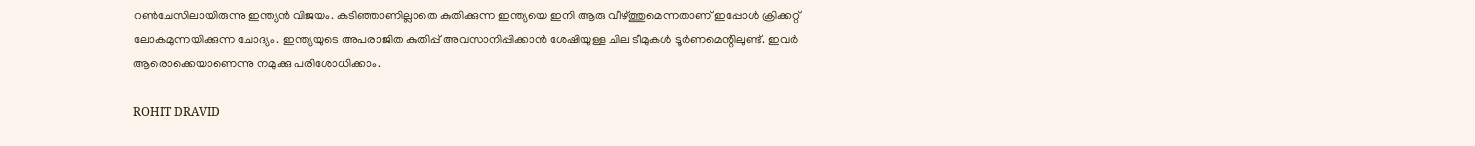റണ്‍ചേസിലായിരുന്നു ഇന്ത്യന്‍ വിജയം. കടിഞ്ഞാണില്ലാതെ കുതിക്കുന്ന ഇന്ത്യയെ ഇനി ആരു വീഴ്ത്തുമെന്നതാണ് ഇപ്പോള്‍ ക്രിക്കറ്റ് ലോകമുന്നയിക്കുന്ന ചോദ്യം. ഇന്ത്യയുടെ അപരാജിത കുതിപ്പ് അവസാനിപ്പിക്കാന്‍ ശേഷിയുള്ള ചില ടീമുകള്‍ ടൂര്‍ണമെന്റിലുണ്ട്. ഇവര്‍ ആരൊക്കെയാണെന്നു നമുക്കു പരിശോധിക്കാം.

ROHIT DRAVID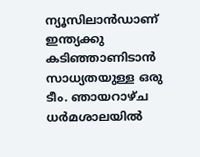ന്യൂസിലാന്‍ഡാണ് ഇന്ത്യക്കു കടിഞ്ഞാണിടാന്‍ സാധ്യതയുള്ള ഒരു ടീം. ഞായറാഴ്ച ധര്‍മശാലയില്‍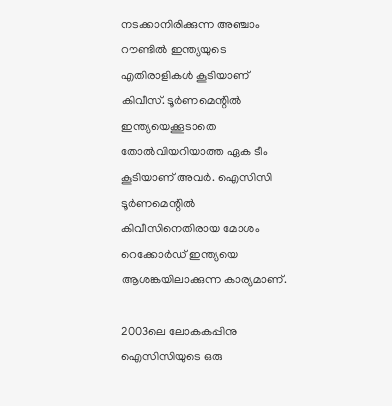നടക്കാനിരിക്കുന്ന അഞ്ചാം റൗണ്ടില്‍ ഇന്ത്യയുടെ എതിരാളികള്‍ കൂടിയാണ് കിവീസ്. ടൂര്‍ണമെന്റില്‍ ഇന്ത്യയെക്കൂടാതെ തോല്‍വിയറിയാത്ത ഏക ടീം കൂടിയാണ് അവര്‍. ഐസിസി ടൂര്‍ണമെന്റില്‍ കിവീസിനെതിരായ മോശം റെക്കോര്‍ഡ് ഇന്ത്യയെ ആശങ്കയിലാക്കുന്ന കാര്യമാണ്.

2003ലെ ലോകകപ്പിനു ഐസിസിയുടെ ഒരു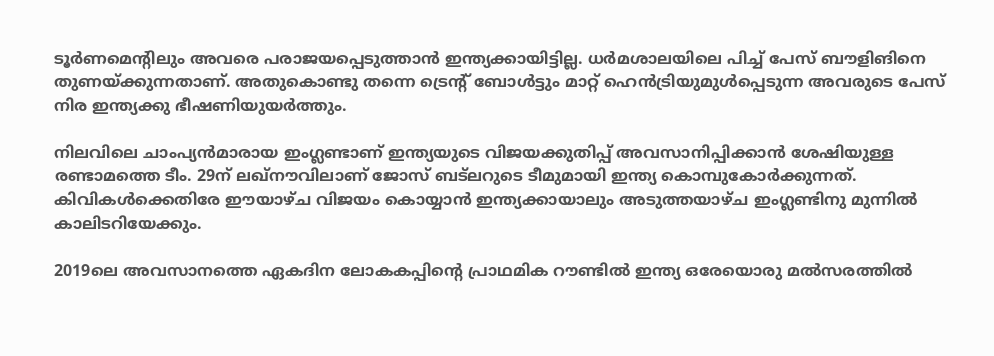ടൂര്‍ണമെന്റിലും അവരെ പരാജയപ്പെടുത്താന്‍ ഇന്ത്യക്കായിട്ടില്ല. ധര്‍മശാലയിലെ പിച്ച് പേസ് ബൗളിങിനെ തുണയ്ക്കുന്നതാണ്. അതുകൊണ്ടു തന്നെ ട്രെന്റ് ബോള്‍ട്ടും മാറ്റ് ഹെന്‍ട്രിയുമുള്‍പ്പെടുന്ന അവരുടെ പേസ് നിര ഇന്ത്യക്കു ഭീഷണിയുയര്‍ത്തും.

നിലവിലെ ചാംപ്യന്‍മാരായ ഇംഗ്ലണ്ടാണ് ഇന്ത്യയുടെ വിജയക്കുതിപ്പ് അവസാനിപ്പിക്കാന്‍ ശേഷിയുള്ള രണ്ടാമത്തെ ടീം. 29ന് ലഖ്‌നൗവിലാണ് ജോസ് ബട്‌ലറുടെ ടീമുമായി ഇന്ത്യ കൊമ്പുകോര്‍ക്കുന്നത്. കിവികള്‍ക്കെതിരേ ഈയാഴ്ച വിജയം കൊയ്യാന്‍ ഇന്ത്യക്കായാലും അടുത്തയാഴ്ച ഇംഗ്ലണ്ടിനു മുന്നില്‍ കാലിടറിയേക്കും.

2019ലെ അവസാനത്തെ ഏകദിന ലോകകപ്പിന്റെ പ്രാഥമിക റൗണ്ടില്‍ ഇന്ത്യ ഒരേയൊരു മല്‍സരത്തില്‍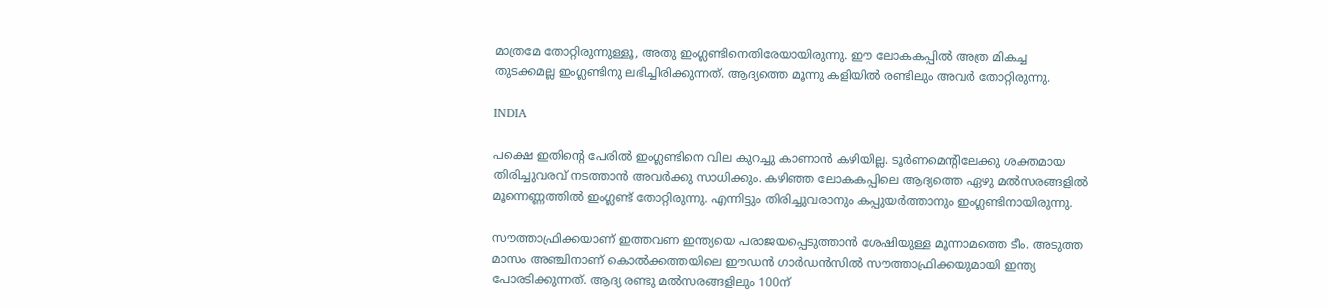മാത്രമേ തോറ്റിരുന്നുള്ളൂ, അതു ഇംഗ്ലണ്ടിനെതിരേയായിരുന്നു. ഈ ലോകകപ്പില്‍ അത്ര മികച്ച തുടക്കമല്ല ഇംഗ്ലണ്ടിനു ലഭിച്ചിരിക്കുന്നത്. ആദ്യത്തെ മൂന്നു കളിയില്‍ രണ്ടിലും അവര്‍ തോറ്റിരുന്നു.

INDIA

പക്ഷെ ഇതിന്റെ പേരില്‍ ഇംഗ്ലണ്ടിനെ വില കുറച്ചു കാണാന്‍ കഴിയില്ല. ടൂര്‍ണമെന്റിലേക്കു ശക്തമായ തിരിച്ചുവരവ് നടത്താന്‍ അവര്‍ക്കു സാധിക്കും. കഴിഞ്ഞ ലോകകപ്പിലെ ആദ്യത്തെ ഏഴു മല്‍സരങ്ങളില്‍ മൂന്നെണ്ണത്തില്‍ ഇംഗ്ലണ്ട് തോറ്റിരുന്നു. എന്നിട്ടും തിരിച്ചുവരാനും കപ്പുയര്‍ത്താനും ഇംഗ്ലണ്ടിനായിരുന്നു.

സൗത്താഫ്രിക്കയാണ് ഇത്തവണ ഇന്ത്യയെ പരാജയപ്പെടുത്താന്‍ ശേഷിയുള്ള മൂന്നാമത്തെ ടീം. അടുത്ത മാസം അഞ്ചിനാണ് കൊല്‍ക്കത്തയിലെ ഈഡന്‍ ഗാര്‍ഡന്‍സില്‍ സൗത്താഫ്രിക്കയുമായി ഇന്ത്യ പോരടിക്കുന്നത്. ആദ്യ രണ്ടു മല്‍സരങ്ങളിലും 100ന്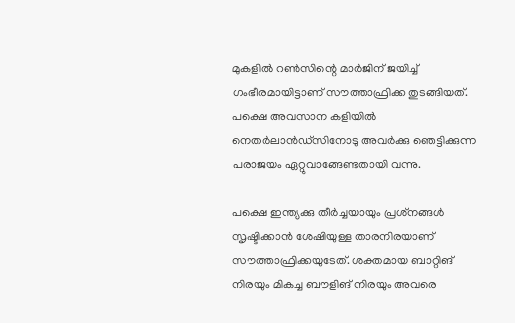മുകളില്‍ റണ്‍സിന്റെ മാര്‍ജിന് ജയിച്ച് ഗംഭീരമായിട്ടാണ് സൗത്താഫ്രിക്ക തുടങ്ങിയത്. പക്ഷെ അവസാന കളിയില്‍ നെതര്‍ലാന്‍ഡ്‌സിനോടു അവര്‍ക്കു ഞെട്ടിക്കുന്ന പരാജയം ഏറ്റുവാങ്ങേണ്ടതായി വന്നു.

പക്ഷെ ഇന്ത്യക്കു തീര്‍ച്ചയായും പ്രശ്‌നങ്ങള്‍ സൃഷ്ടിക്കാന്‍ ശേഷിയുള്ള താരനിരയാണ് സൗത്താഫ്രിക്കയുടേത്. ശക്തമായ ബാറ്റിങ് നിരയും മികച്ച ബൗളിങ് നിരയും അവരെ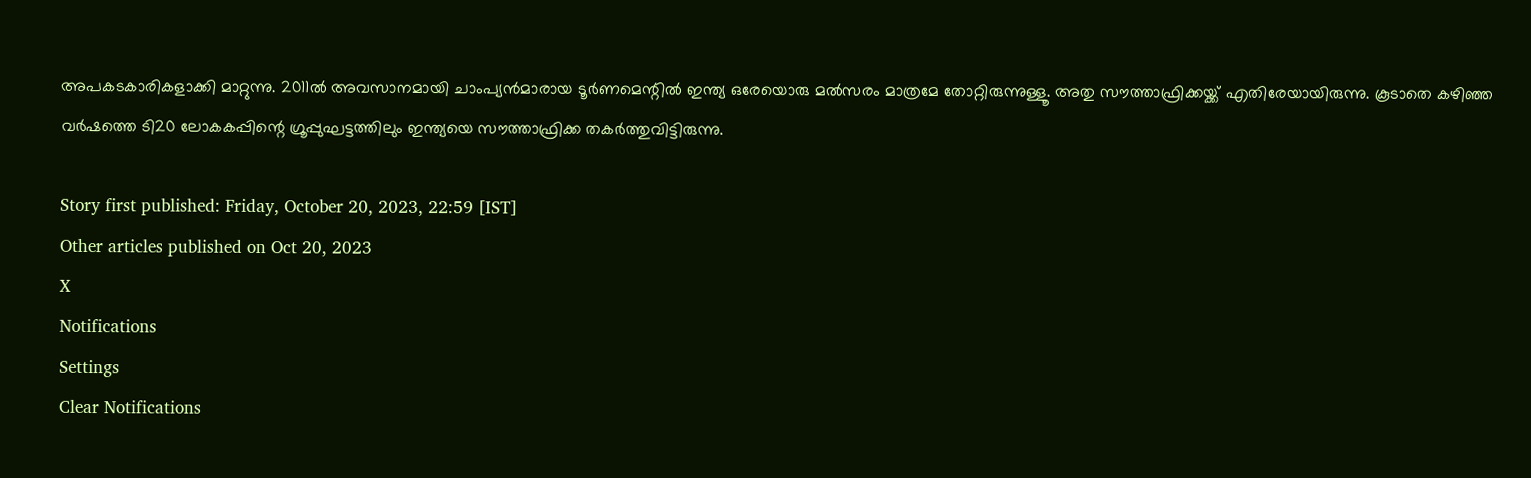അപകടകാരികളാക്കി മാറ്റുന്നു. 2011ല്‍ അവസാനമായി ചാംപ്യന്‍മാരായ ടൂര്‍ണമെന്റില്‍ ഇന്ത്യ ഒരേയൊരു മല്‍സരം മാത്രമേ തോറ്റിരുന്നുള്ളൂ. അതു സൗത്താഫ്രിക്കയ്ക്ക് എതിരേയായിരുന്നു. കൂടാതെ കഴിഞ്ഞ വര്‍ഷത്തെ ടി20 ലോകകപ്പിന്റെ ഗ്രൂപ്പുഘട്ടത്തിലും ഇന്ത്യയെ സൗത്താഫ്രിക്ക തകര്‍ത്തുവിട്ടിരുന്നു.

Story first published: Friday, October 20, 2023, 22:59 [IST]
Other articles published on Oct 20, 2023
X
Notifications
Settings
Clear Notifications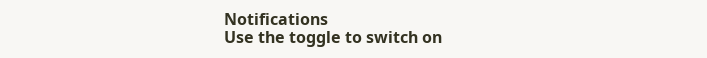Notifications
Use the toggle to switch on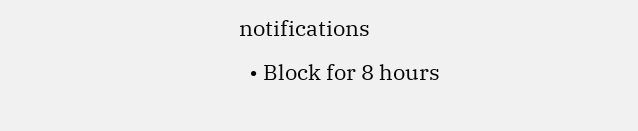notifications
  • Block for 8 hours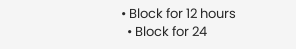• Block for 12 hours
  • Block for 24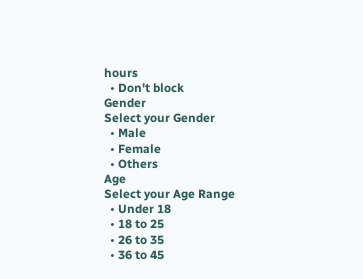hours
  • Don't block
Gender
Select your Gender
  • Male
  • Female
  • Others
Age
Select your Age Range
  • Under 18
  • 18 to 25
  • 26 to 35
  • 36 to 45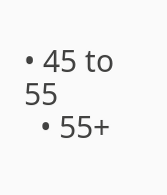• 45 to 55
  • 55+